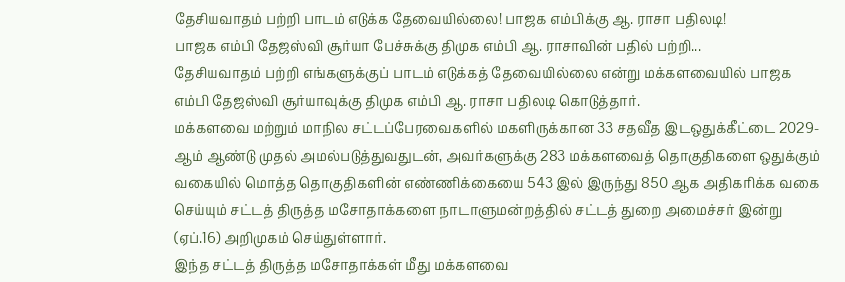தேசியவாதம் பற்றி பாடம் எடுக்க தேவையில்லை! பாஜக எம்பிக்கு ஆ. ராசா பதிலடி!
பாஜக எம்பி தேஜஸ்வி சூர்யா பேச்சுக்கு திமுக எம்பி ஆ. ராசாவின் பதில் பற்றி...
தேசியவாதம் பற்றி எங்களுக்குப் பாடம் எடுக்கத் தேவையில்லை என்று மக்களவையில் பாஜக எம்பி தேஜஸ்வி சூர்யாவுக்கு திமுக எம்பி ஆ. ராசா பதிலடி கொடுத்தார்.
மக்களவை மற்றும் மாநில சட்டப்பேரவைகளில் மகளிருக்கான 33 சதவீத இடஒதுக்கீட்டை 2029-ஆம் ஆண்டு முதல் அமல்படுத்துவதுடன், அவர்களுக்கு 283 மக்களவைத் தொகுதிகளை ஒதுக்கும் வகையில் மொத்த தொகுதிகளின் எண்ணிக்கையை 543 இல் இருந்து 850 ஆக அதிகரிக்க வகை செய்யும் சட்டத் திருத்த மசோதாக்களை நாடாளுமன்றத்தில் சட்டத் துறை அமைச்சர் இன்று (ஏப்.16) அறிமுகம் செய்துள்ளார்.
இந்த சட்டத் திருத்த மசோதாக்கள் மீது மக்களவை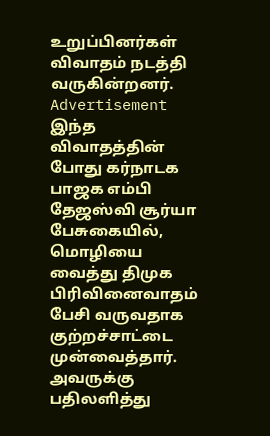உறுப்பினர்கள் விவாதம் நடத்தி வருகின்றனர்.
Advertisement
இந்த விவாதத்தின் போது கர்நாடக பாஜக எம்பி தேஜஸ்வி சூர்யா பேசுகையில், மொழியை வைத்து திமுக பிரிவினைவாதம் பேசி வருவதாக குற்றச்சாட்டை முன்வைத்தார்.
அவருக்கு பதிலளித்து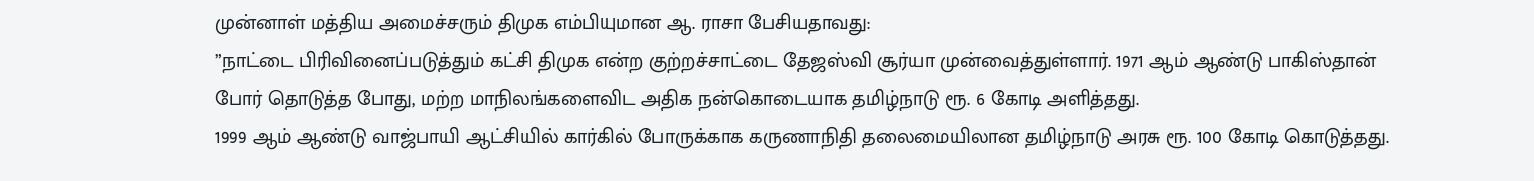முன்னாள் மத்திய அமைச்சரும் திமுக எம்பியுமான ஆ. ராசா பேசியதாவது:
”நாட்டை பிரிவினைப்படுத்தும் கட்சி திமுக என்ற குற்றச்சாட்டை தேஜஸ்வி சூர்யா முன்வைத்துள்ளார். 1971 ஆம் ஆண்டு பாகிஸ்தான் போர் தொடுத்த போது, மற்ற மாநிலங்களைவிட அதிக நன்கொடையாக தமிழ்நாடு ரூ. 6 கோடி அளித்தது.
1999 ஆம் ஆண்டு வாஜ்பாயி ஆட்சியில் கார்கில் போருக்காக கருணாநிதி தலைமையிலான தமிழ்நாடு அரசு ரூ. 100 கோடி கொடுத்தது.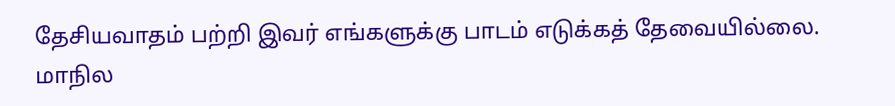தேசியவாதம் பற்றி இவர் எங்களுக்கு பாடம் எடுக்கத் தேவையில்லை.
மாநில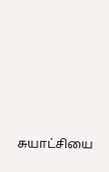சுயாட்சியை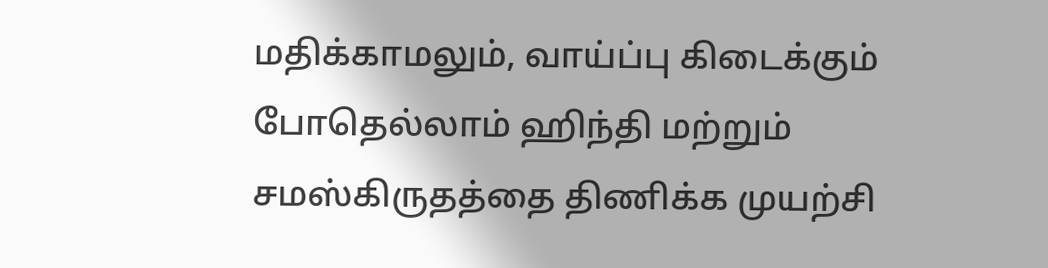மதிக்காமலும், வாய்ப்பு கிடைக்கும் போதெல்லாம் ஹிந்தி மற்றும் சமஸ்கிருதத்தை திணிக்க முயற்சி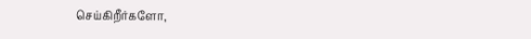செய்கிறீர்களோ,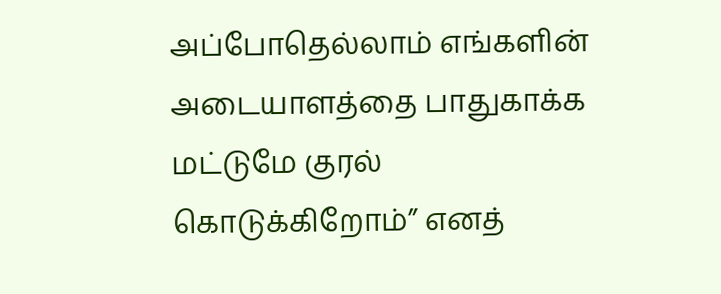அப்போதெல்லாம் எங்களின் அடையாளத்தை பாதுகாக்க மட்டுமே குரல் கொடுக்கிறோம்” எனத்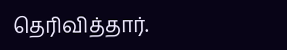தெரிவித்தார்.